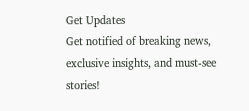Get Updates
Get notified of breaking news, exclusive insights, and must-see stories!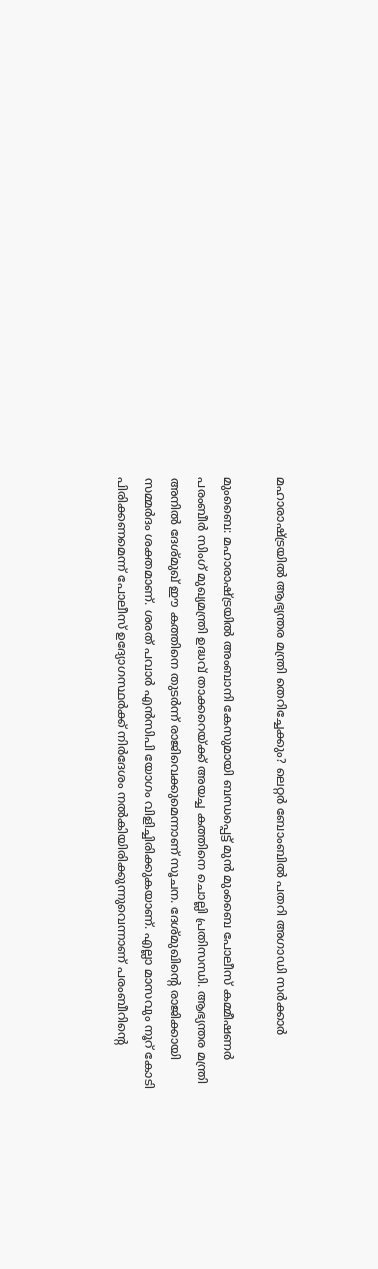മഹാരാഷ്ട്രയില്‍ ആഭ്യന്തര മന്ത്രി തെറിച്ചേക്കും? ലെറ്റര്‍ ബോംബില്‍ പതറി അഗാഡി സര്‍ക്കാര്‍

മുംബൈ: മഹാരാഷ്ട്രയില്‍ അംബാനി കേസുമായി ബന്ധപ്പെട്ട് മുന്‍ മുംബൈ പോലീസ് കമ്മീഷണര്‍ പരംബീര്‍ സിംഗ് മുഖ്യമന്ത്രി ഉദ്ധവ് താക്കറെയ്ക്ക് അയച്ച കത്തിനെ ചൊല്ലി പ്രതിസന്ധി. ആഭ്യന്തര മന്ത്രി അനില്‍ ദേശ്മുഖ് ഈ കത്തിനെ തുടര്‍ന്ന് രാജിവെക്കുമെന്നാണ് സൂചന. ദേശ്മുഖിന്റെ രാജിക്കായി സമ്മര്‍ദം ശക്തമാണ്. ശരത് പവാര്‍ എന്‍സിപി യോഗം വിളിച്ചിരിക്കുകയാണ്. എല്ലാ മാസവും നൂറ് കോടി പിരിക്കണമെന്ന് പോലീസ് ഉദ്യോഗസ്ഥര്‍ക്ക് നിര്‍ദേശം നല്‍കിയിരിക്കുന്നുവെന്നാണ് പരംബീറിന്റെ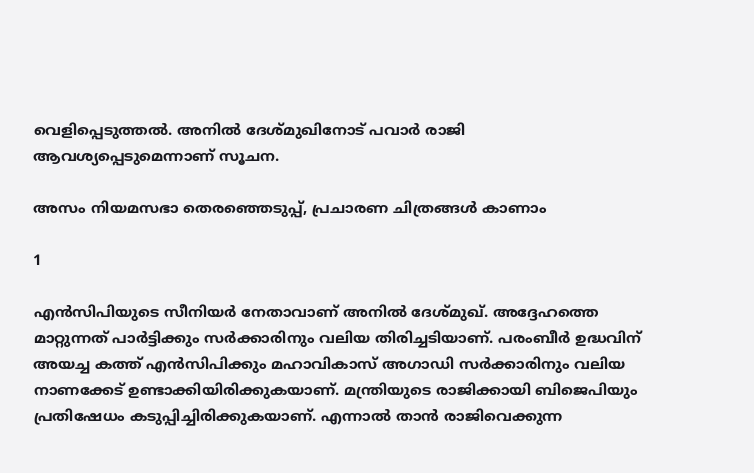വെളിപ്പെടുത്തല്‍. അനില്‍ ദേശ്മുഖിനോട് പവാര്‍ രാജി ആവശ്യപ്പെടുമെന്നാണ് സൂചന.

അസം നിയമസഭാ തെരഞ്ഞെടുപ്പ്, പ്രചാരണ ചിത്രങ്ങള്‍ കാണാം

1

എന്‍സിപിയുടെ സീനിയര്‍ നേതാവാണ് അനില്‍ ദേശ്മുഖ്. അദ്ദേഹത്തെ മാറ്റുന്നത് പാര്‍ട്ടിക്കും സര്‍ക്കാരിനും വലിയ തിരിച്ചടിയാണ്. പരംബീര്‍ ഉദ്ധവിന് അയച്ച കത്ത് എന്‍സിപിക്കും മഹാവികാസ് അഗാഡി സര്‍ക്കാരിനും വലിയ നാണക്കേട് ഉണ്ടാക്കിയിരിക്കുകയാണ്. മന്ത്രിയുടെ രാജിക്കായി ബിജെപിയും പ്രതിഷേധം കടുപ്പിച്ചിരിക്കുകയാണ്. എന്നാല്‍ താന്‍ രാജിവെക്കുന്ന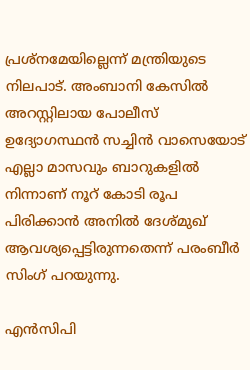പ്രശ്‌നമേയില്ലെന്ന് മന്ത്രിയുടെ നിലപാട്. അംബാനി കേസില്‍ അറസ്റ്റിലായ പോലീസ് ഉദ്യോഗസ്ഥന്‍ സച്ചിന്‍ വാസെയോട് എല്ലാ മാസവും ബാറുകളില്‍ നിന്നാണ് നൂറ് കോടി രൂപ പിരിക്കാന്‍ അനില്‍ ദേശ്മുഖ് ആവശ്യപ്പെട്ടിരുന്നതെന്ന് പരംബീര്‍ സിംഗ് പറയുന്നു.

എന്‍സിപി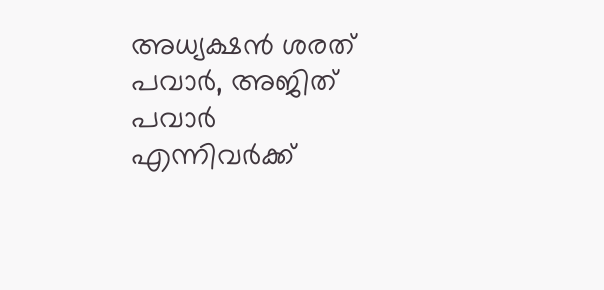അധ്യക്ഷന്‍ ശരത് പവാര്‍, അജിത് പവാര്‍ എന്നിവര്‍ക്ക്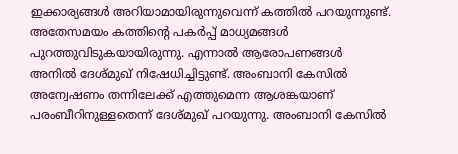ഇക്കാര്യങ്ങള്‍ അറിയാമായിരുന്നുവെന്ന് കത്തില്‍ പറയുന്നുണ്ട്. അതേസമയം കത്തിന്റെ പകര്‍പ്പ് മാധ്യമങ്ങള്‍ പുറത്തുവിടുകയായിരുന്നു. എന്നാല്‍ ആരോപണങ്ങള്‍ അനില്‍ ദേശ്മുഖ് നിഷേധിച്ചിട്ടുണ്ട്. അംബാനി കേസില്‍ അന്വേഷണം തന്നിലേക്ക് എത്തുമെന്ന ആശങ്കയാണ് പരംബീറിനുള്ളതെന്ന് ദേശ്മുഖ് പറയുന്നു. അംബാനി കേസില്‍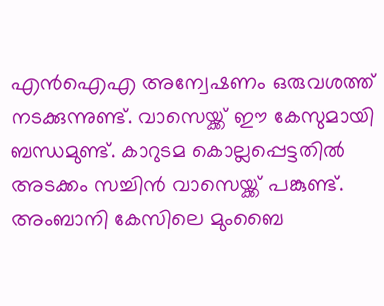എന്‍ഐഎ അന്വേഷണം ഒരുവശത്ത് നടക്കുന്നുണ്ട്. വാസെയ്ക്ക് ഈ കേസുമായി ബന്ധമുണ്ട്. കാറുടമ കൊല്ലപ്പെട്ടതില്‍ അടക്കം സച്ചിന്‍ വാസെയ്ക്ക് പങ്കുണ്ട്. അംബാനി കേസിലെ മുംബൈ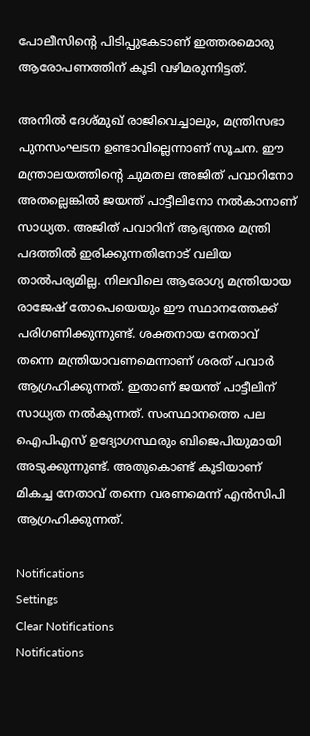പോലീസിന്റെ പിടിപ്പുകേടാണ് ഇത്തരമൊരു ആരോപണത്തിന് കൂടി വഴിമരുന്നിട്ടത്.

അനില്‍ ദേശ്മുഖ് രാജിവെച്ചാലും, മന്ത്രിസഭാ പുനസംഘടന ഉണ്ടാവില്ലെന്നാണ് സൂചന. ഈ മന്ത്രാലയത്തിന്റെ ചുമതല അജിത് പവാറിനോ അതല്ലെങ്കില്‍ ജയന്ത് പാട്ടീലിനോ നല്‍കാനാണ് സാധ്യത. അജിത് പവാറിന് ആഭ്യന്തര മന്ത്രി പദത്തില്‍ ഇരിക്കുന്നതിനോട് വലിയ താല്‍പര്യമില്ല. നിലവിലെ ആരോഗ്യ മന്ത്രിയായ രാജേഷ് തോപെയെയും ഈ സ്ഥാനത്തേക്ക് പരിഗണിക്കുന്നുണ്ട്. ശക്തനായ നേതാവ് തന്നെ മന്ത്രിയാവണമെന്നാണ് ശരത് പവാര്‍ ആഗ്രഹിക്കുന്നത്. ഇതാണ് ജയന്ത് പാട്ടീലിന് സാധ്യത നല്‍കുന്നത്. സംസ്ഥാനത്തെ പല ഐപിഎസ് ഉദ്യോഗസ്ഥരും ബിജെപിയുമായി അടുക്കുന്നുണ്ട്. അതുകൊണ്ട് കൂടിയാണ് മികച്ച നേതാവ് തന്നെ വരണമെന്ന് എന്‍സിപി ആഗ്രഹിക്കുന്നത്.

Notifications
Settings
Clear Notifications
Notifications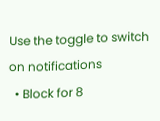Use the toggle to switch on notifications
  • Block for 8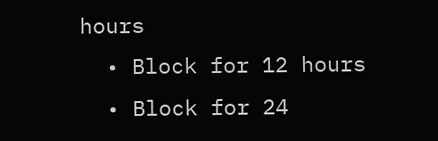hours
  • Block for 12 hours
  • Block for 24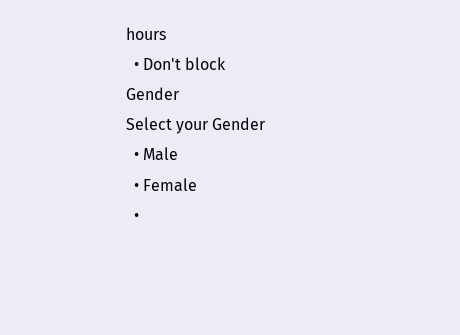hours
  • Don't block
Gender
Select your Gender
  • Male
  • Female
  •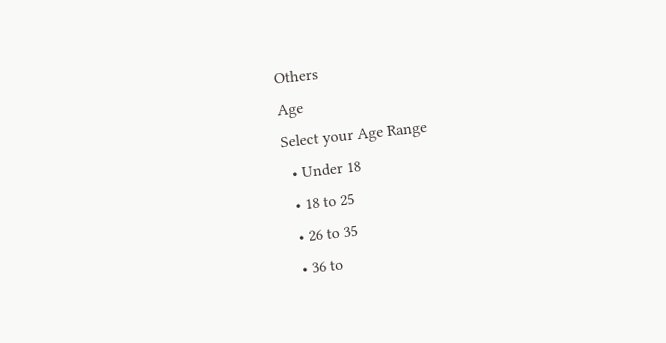Others
Age
Select your Age Range
  • Under 18
  • 18 to 25
  • 26 to 35
  • 36 to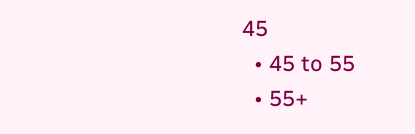45
  • 45 to 55
  • 55+